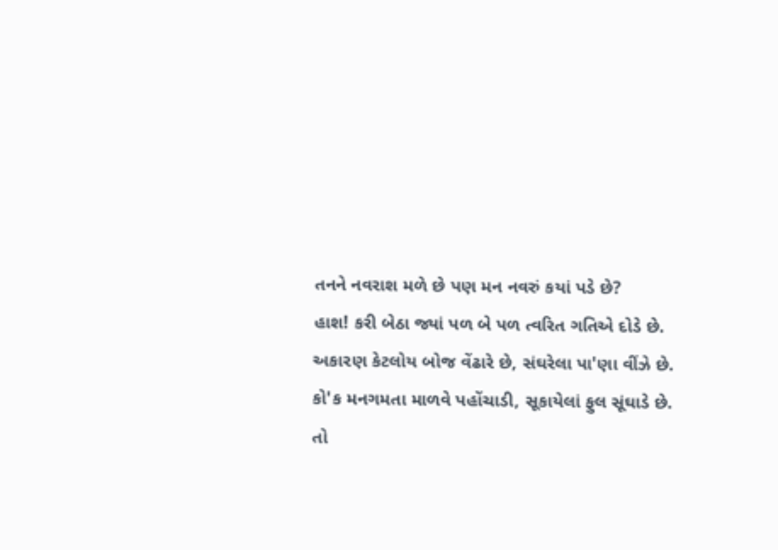તનને નવરાશ મળે છે પણ મન નવરું કયાં પડે છે?
હાશ! કરી બેઠા જ્યાં પળ બે પળ ત્વરિત ગતિએ દોડે છે.
અકારણ કેટલોય બોજ વેંઢારે છે, સંઘરેલા પા'ણા વીંઝે છે.
કો'ક મનગમતા માળવે પહોંચાડી, સૂકાયેલાં ફુલ સૂંઘાડે છે.
તો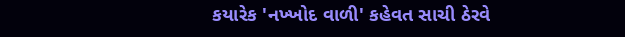કયારેક 'નખ્ખોદ વાળી' કહેવત સાચી ઠેરવે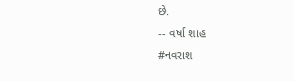છે.
-- વર્ષા શાહ
#નવરાશ